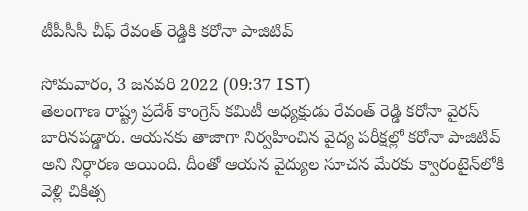టీపీసీసీ చీఫ్ రేవంత్ రెడ్డికి కరోనా పాజిటివ్

సోమవారం, 3 జనవరి 2022 (09:37 IST)
తెలంగాణ రాష్ట్ర ప్రదేశ్ కాంగ్రెస్ కమిటీ అధ్యక్షుడు రేవంత్ రెడ్డి కరోనా వైరస్ బారినపడ్డారు. ఆయనకు తాజాగా నిర్వహించిన వైద్య పరీక్షల్లో కరోనా పాజిటివ్ అని నిర్ధారణ అయింది. దీంతో ఆయన వైద్యుల సూచన మేరకు క్వారంటైన్‌లోకి వెళ్లి చికిత్స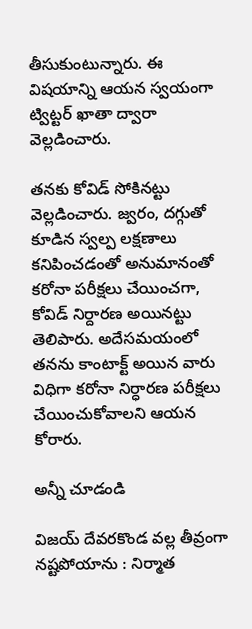తీసుకుంటున్నారు. ఈ విషయాన్ని ఆయన స్వయంగా ట్విట్టర్ ఖాతా ద్వారా వెల్లడించారు.

తనకు కోవిడ్ సోకినట్టు వెల్లడించారు. జ్వరం, దగ్గుతో కూడిన స్వల్ప లక్షణాలు కనిపించడంతో అనుమానంతో కరోనా పరీక్షలు చేయించగా, కోవిడ్ నిర్దారణ అయినట్టు తెలిపారు. అదేసమయంలో తనను కాంటాక్ట్ అయిన వారు విధిగా కరోనా నిర్ధారణ పరీక్షలు చేయించుకోవాలని ఆయన కోరారు.

అన్నీ చూడండి

విజయ్ దేవరకొండ వల్ల తీవ్రంగా నష్టపోయాను : నిర్మాత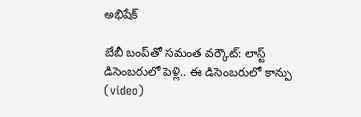అభిషేక్

బేబీ బంప్‌తో సమంత వర్కౌట్: లాస్ట్ డిసెంబరులో పెళ్లి.. ఈ డిసెంబరులో కాన్పు (video)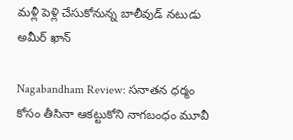మళ్లీ పెళ్లి చేసుకోనున్న బాలీవుడ్ నటుడు అమీర్ ఖాన్

Nagabandham Review: సనాతన ధర్మం కోసం తీసినా ఆకట్టుకోని నాగబంధం మూవీ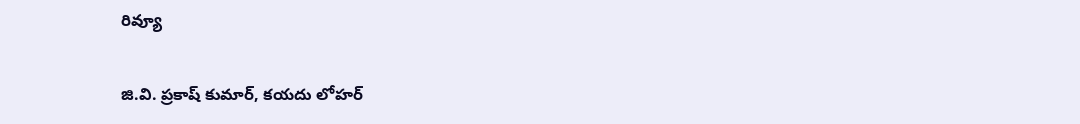రివ్యూ

జి.వి. ప్రకాష్ కుమార్, కయదు లోహర్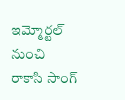ఇమ్మోర్టల్ నుంచి రాకాసి సాంగ్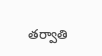తర్వాతి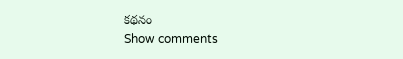కథనం
Show comments